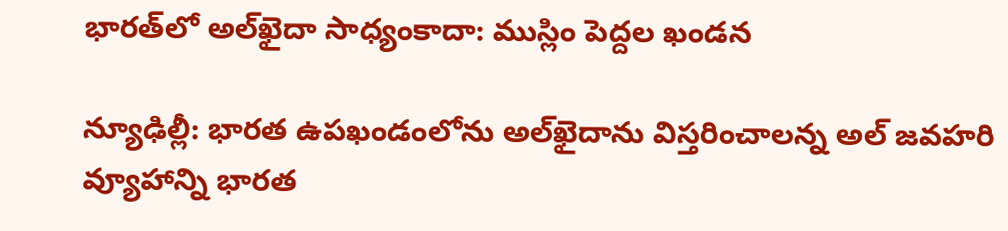భారత్‌లో అల్‌ఖైదా సాధ్యంకాదా: ముస్లిం పెద్దల ఖండన

న్యూఢిల్లీ: భారత ఉపఖండంలోను అల్‌ఖైదాను విస్తరించాలన్న అల్ జవహరి వ్యూహాన్ని భారత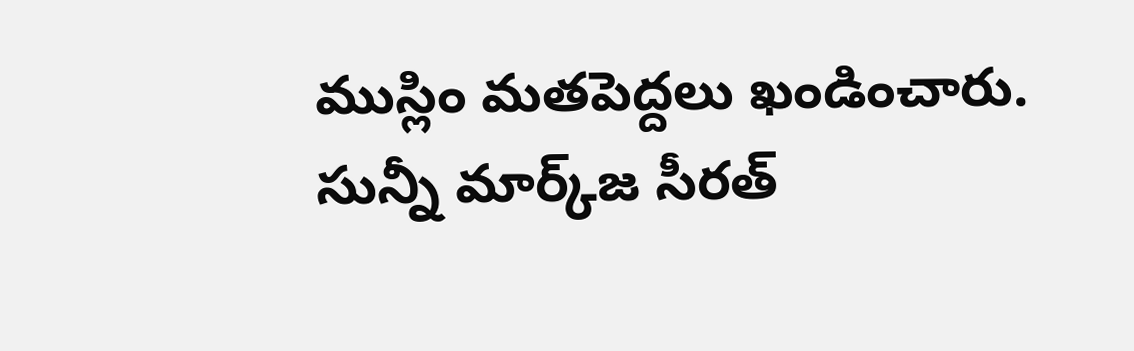ముస్లిం మతపెద్దలు ఖండించారు. సున్నీ మార్క్‌జ సీరత్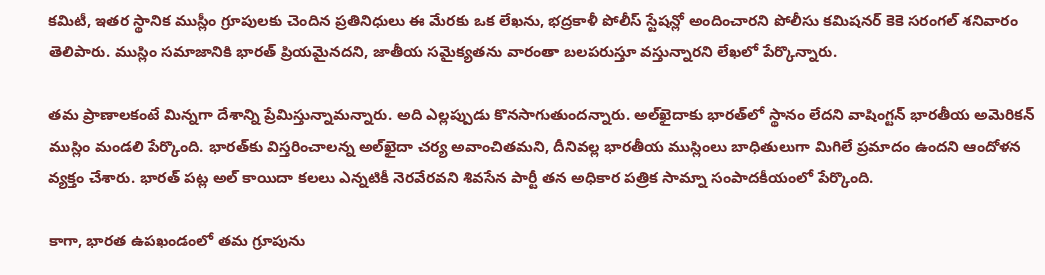కమిటీ, ఇతర స్థానిక ముస్లీం గ్రూపులకు చెందిన ప్రతినిధులు ఈ మేరకు ఒక లేఖను, భద్రకాళీ పోలీస్ స్టేషన్లో అందించారని పోలీసు కమిషనర్ కెకె సరంగల్ శనివారం తెలిపారు. ముస్లిం సమాజానికి భారత్ ప్రియమైనదని, జాతీయ సమైక్యతను వారంతా బలపరుస్తూ వస్తున్నారని లేఖలో పేర్కొన్నారు.

తమ ప్రాణాలకంటే మిన్నగా దేశాన్ని ప్రేమిస్తున్నామన్నారు. అది ఎల్లప్పుడు కొనసాగుతుందన్నారు. అల్‌ఖైదాకు భారత్‌లో స్థానం లేదని వాషింగ్టన్ భారతీయ అమెరికన్ ముస్లిం మండలి పేర్కొంది. భారత్‌కు విస్తరించాలన్న అల్‌ఖైదా చర్య అవాంచితమని, దీనివల్ల భారతీయ ముస్లింలు బాధితులుగా మిగిలే ప్రమాదం ఉందని ఆందోళన వ్యక్తం చేశారు. భారత్‌ పట్ల అల్‌ కాయిదా కలలు ఎన్నటికీ నెరవేరవని శివసేన పార్టీ తన అధికార పత్రిక సామ్నా సంపాదకీయంలో పేర్కొంది.

కాగా, భారత ఉపఖండంలో తమ గ్రూపును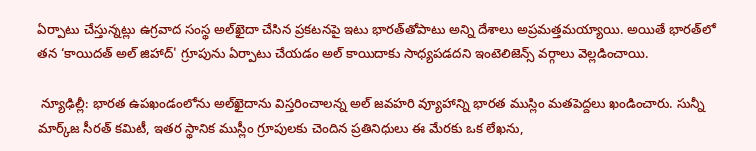ఏర్పాటు చేస్తున్నట్లు ఉగ్రవాద సంస్థ అల్‌ఖైదా చేసిన ప్రకటనపై ఇటు భారత్‌తోపాటు అన్ని దేశాలు అప్రమత్తమయ్యాయి. అయితే భారత్‌లో తన ‘కాయిదత్‌ అల్‌ జిహాద్‌' గ్రూపును ఏర్పాటు చేయడం అల్‌ కాయిదాకు సాధ్యపడదని ఇంటెలిజెన్స్‌ వర్గాలు వెల్లడించాయి.

 న్యూఢిల్లీ: భారత ఉపఖండంలోను అల్‌ఖైదాను విస్తరించాలన్న అల్ జవహరి వ్యూహాన్ని భారత ముస్లిం మతపెద్దలు ఖండించారు. సున్నీ మార్క్‌జ సీరత్ కమిటీ, ఇతర స్థానిక ముస్లీం గ్రూపులకు చెందిన ప్రతినిధులు ఈ మేరకు ఒక లేఖను,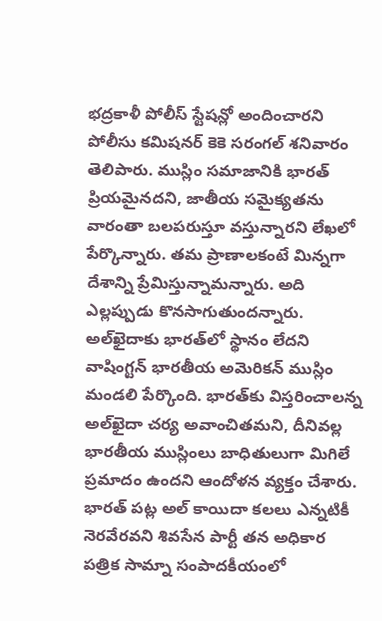భద్రకాళీ పోలీస్ స్టేషన్లో అందించారని పోలీసు కమిషనర్ కెకె సరంగల్ శనివారం తెలిపారు. ముస్లిం సమాజానికి భారత్ ప్రియమైనదని, జాతీయ సమైక్యతను వారంతా బలపరుస్తూ వస్తున్నారని లేఖలో పేర్కొన్నారు. తమ ప్రాణాలకంటే మిన్నగా దేశాన్ని ప్రేమిస్తున్నామన్నారు. అది ఎల్లప్పుడు కొనసాగుతుందన్నారు. అల్‌ఖైదాకు భారత్‌లో స్థానం లేదని వాషింగ్టన్ భారతీయ అమెరికన్ ముస్లిం మండలి పేర్కొంది. భారత్‌కు విస్తరించాలన్న అల్‌ఖైదా చర్య అవాంచితమని, దీనివల్ల భారతీయ ముస్లింలు బాధితులుగా మిగిలే ప్రమాదం ఉందని ఆందోళన వ్యక్తం చేశారు. భారత్‌ పట్ల అల్‌ కాయిదా కలలు ఎన్నటికీ నెరవేరవని శివసేన పార్టీ తన అధికార పత్రిక సామ్నా సంపాదకీయంలో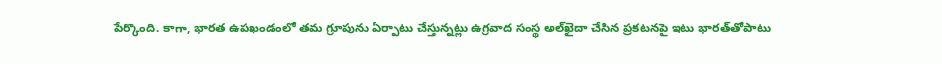పేర్కొంది. కాగా, భారత ఉపఖండంలో తమ గ్రూపును ఏర్పాటు చేస్తున్నట్లు ఉగ్రవాద సంస్థ అల్‌ఖైదా చేసిన ప్రకటనపై ఇటు భారత్‌తోపాటు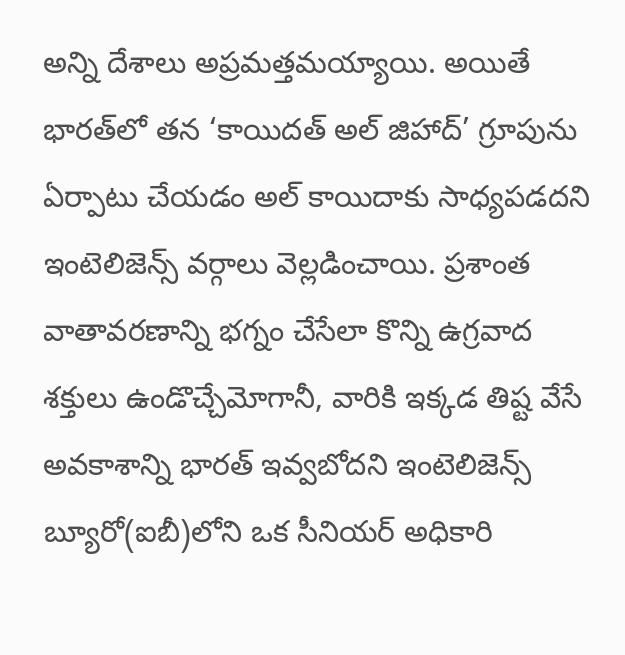అన్ని దేశాలు అప్రమత్తమయ్యాయి. అయితే భారత్‌లో తన ‘కాయిదత్‌ అల్‌ జిహాద్‌’ గ్రూపును ఏర్పాటు చేయడం అల్‌ కాయిదాకు సాధ్యపడదని ఇంటెలిజెన్స్‌ వర్గాలు వెల్లడించాయి. ప్రశాంత వాతావరణాన్ని భగ్నం చేసేలా కొన్ని ఉగ్రవాద శక్తులు ఉండొచ్చేమోగానీ, వారికి ఇక్కడ తిష్ట వేసే అవకాశాన్ని భారత్‌ ఇవ్వబోదని ఇంటెలిజెన్స్‌ బ్యూరో(ఐబీ)లోని ఒక సీనియర్‌ అధికారి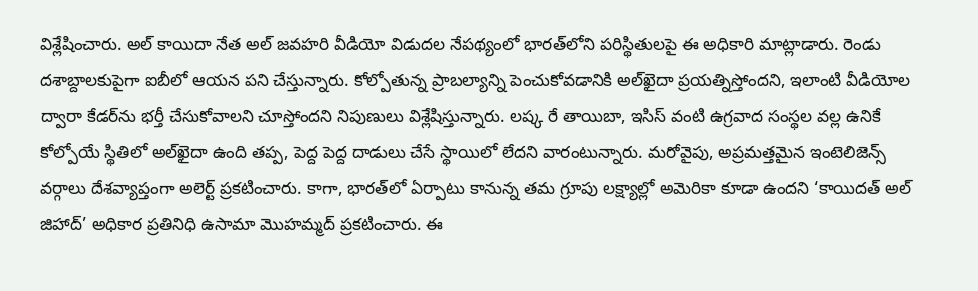విశ్లేషించారు. అల్‌ కాయిదా నేత అల్‌ జవహరి వీడియో విడుదల నేపథ్యంలో భారత్‌లోని పరిస్థితులపై ఈ అధికారి మాట్లాడారు. రెండు దశాబ్దాలకుపైగా ఐబీలో ఆయన పని చేస్తున్నారు. కోల్పోతున్న ప్రాబల్యాన్ని పెంచుకోవడానికి అల్‌ఖైదా ప్రయత్నిస్తోందని, ఇలాంటి వీడియోల ద్వారా కేడర్‌ను భర్తీ చేసుకోవాలని చూస్తోందని నిపుణులు విశ్లేషిస్తున్నారు. లష్క రే తాయిబా, ఇసిస్‌ వంటి ఉగ్రవాద సంస్థల వల్ల ఉనికే కోల్పోయే స్థితిలో అల్‌ఖైదా ఉంది తప్ప, పెద్ద పెద్ద దాడులు చేసే స్థాయిలో లేదని వారంటున్నారు. మరోవైపు, అప్రమత్తమైన ఇంటెలిజెన్స్‌ వర్గాలు దేశవ్యాప్తంగా అలెర్ట్‌ ప్రకటించారు. కాగా, భారత్‌లో ఏర్పాటు కానున్న తమ గ్రూపు లక్ష్యాల్లో అమెరికా కూడా ఉందని ‘కాయిదత్‌ అల్‌ జిహాద్‌’ అధికార ప్రతినిధి ఉసామా మొహమ్మద్‌ ప్రకటించారు. ఈ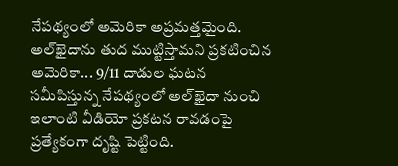నేపథ్యంలో అమెరికా అప్రమత్తమైంది. అల్‌ఖైదాను తుద ముట్టిస్తామని ప్రకటించిన అమెరికా... 9/11 దాడుల ఘటన సమీపిస్తున్న నేపథ్యంలో అల్‌ఖైదా నుంచి ఇలాంటి వీడియో ప్రకటన రావడంపై ప్రత్యేకంగా దృష్టి పెట్టింది.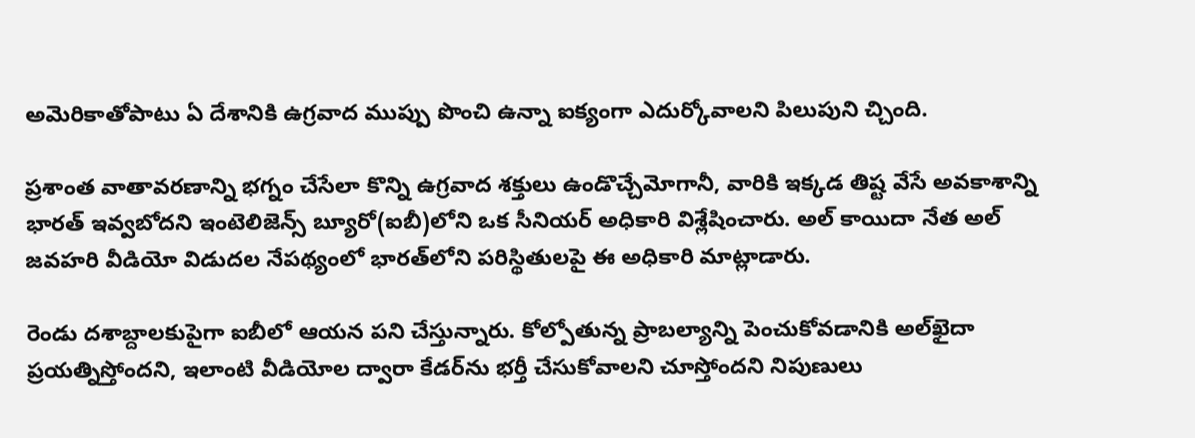అమెరికాతోపాటు ఏ దేశానికి ఉగ్రవాద ముప్పు పొంచి ఉన్నా ఐక్యంగా ఎదుర్కోవాలని పిలుపుని చ్చింది.

ప్రశాంత వాతావరణాన్ని భగ్నం చేసేలా కొన్ని ఉగ్రవాద శక్తులు ఉండొచ్చేమోగానీ, వారికి ఇక్కడ తిష్ట వేసే అవకాశాన్ని భారత్‌ ఇవ్వబోదని ఇంటెలిజెన్స్‌ బ్యూరో(ఐబీ)లోని ఒక సీనియర్‌ అధికారి విశ్లేషించారు. అల్‌ కాయిదా నేత అల్‌ జవహరి వీడియో విడుదల నేపథ్యంలో భారత్‌లోని పరిస్థితులపై ఈ అధికారి మాట్లాడారు.

రెండు దశాబ్దాలకుపైగా ఐబీలో ఆయన పని చేస్తున్నారు. కోల్పోతున్న ప్రాబల్యాన్ని పెంచుకోవడానికి అల్‌ఖైదా ప్రయత్నిస్తోందని, ఇలాంటి వీడియోల ద్వారా కేడర్‌ను భర్తీ చేసుకోవాలని చూస్తోందని నిపుణులు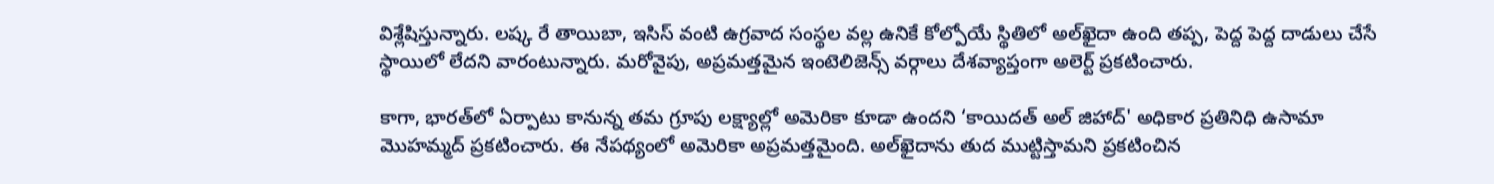విశ్లేషిస్తున్నారు. లష్క రే తాయిబా, ఇసిస్‌ వంటి ఉగ్రవాద సంస్థల వల్ల ఉనికే కోల్పోయే స్థితిలో అల్‌ఖైదా ఉంది తప్ప, పెద్ద పెద్ద దాడులు చేసే స్థాయిలో లేదని వారంటున్నారు. మరోవైపు, అప్రమత్తమైన ఇంటెలిజెన్స్‌ వర్గాలు దేశవ్యాప్తంగా అలెర్ట్‌ ప్రకటించారు.

కాగా, భారత్‌లో ఏర్పాటు కానున్న తమ గ్రూపు లక్ష్యాల్లో అమెరికా కూడా ఉందని ‘కాయిదత్‌ అల్‌ జిహాద్‌' అధికార ప్రతినిధి ఉసామా మొహమ్మద్‌ ప్రకటించారు. ఈ నేపథ్యంలో అమెరికా అప్రమత్తమైంది. అల్‌ఖైదాను తుద ముట్టిస్తామని ప్రకటించిన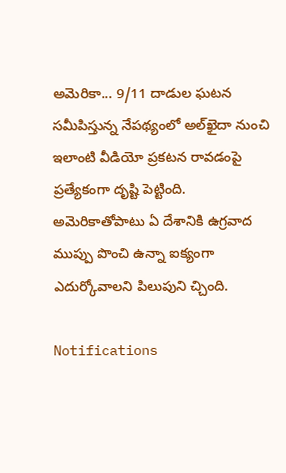అమెరికా... 9/11 దాడుల ఘటన సమీపిస్తున్న నేపథ్యంలో అల్‌ఖైదా నుంచి ఇలాంటి వీడియో ప్రకటన రావడంపై ప్రత్యేకంగా దృష్టి పెట్టింది. అమెరికాతోపాటు ఏ దేశానికి ఉగ్రవాద ముప్పు పొంచి ఉన్నా ఐక్యంగా ఎదుర్కోవాలని పిలుపుని చ్చింది.

Notifications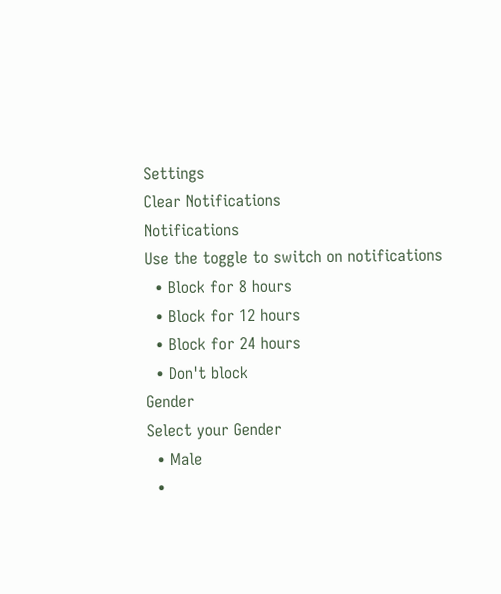Settings
Clear Notifications
Notifications
Use the toggle to switch on notifications
  • Block for 8 hours
  • Block for 12 hours
  • Block for 24 hours
  • Don't block
Gender
Select your Gender
  • Male
  •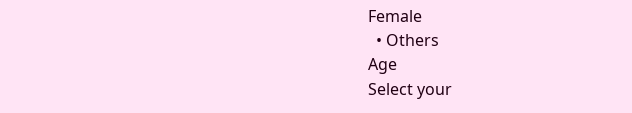Female
  • Others
Age
Select your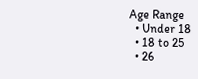Age Range
  • Under 18
  • 18 to 25
  • 26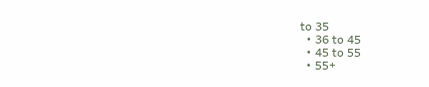to 35
  • 36 to 45
  • 45 to 55
  • 55+